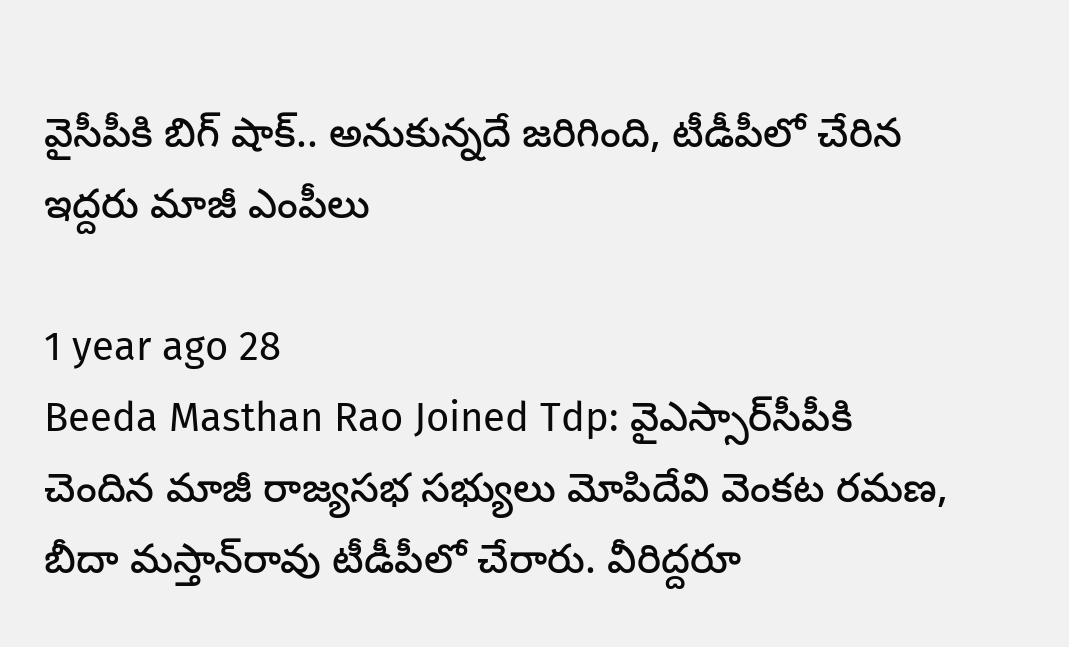వైసీపీకి బిగ్ షాక్.. అనుకున్నదే జరిగింది, టీడీపీలో చేరిన ఇద్దరు మాజీ ఎంపీలు

1 year ago 28
Beeda Masthan Rao Joined Tdp: వైఎస్సార్‌సీపీకి చెందిన మాజీ రాజ్యసభ సభ్యులు మోపిదేవి వెంకట రమణ, బీదా మస్తాన్‌రావు టీడీపీలో చేరారు. వీరిద్దరూ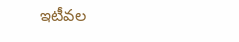ఇటీవల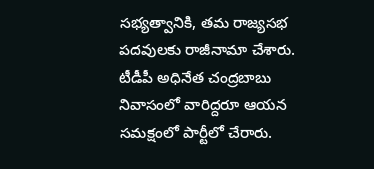సభ్యత్వానికి, తమ రాజ్యసభ పదవులకు రాజీనామా చేశారు. టీడీపీ అధినేత చంద్రబాబు నివాసంలో వారిద్దరూ ఆయన సమక్షంలో పార్టీలో చేరారు.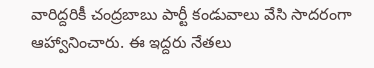వారిద్దరికీ చంద్రబాబు పార్టీ కండువాలు వేసి సాదరంగా ఆహ్వానించారు. ఈ ఇద్దరు నేతలు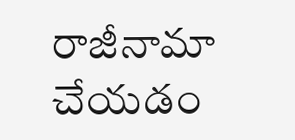రాజీనామా చేయడం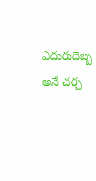ఎదురుదెబ్బ అనే చర్చ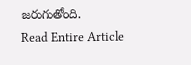జరుగుతోంది.
Read Entire Article